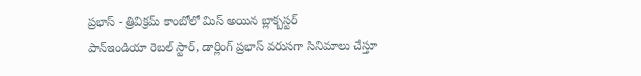ప్రభాస్ - త్రివిక్రమ్ కాంబోలో మిస్ అయిన బ్లాక్బస్టర్
పాన్ఇండియా రెబల్ స్టార్, డార్లింగ్ ప్రభాస్ వరుసగా సినిమాలు చేస్తూ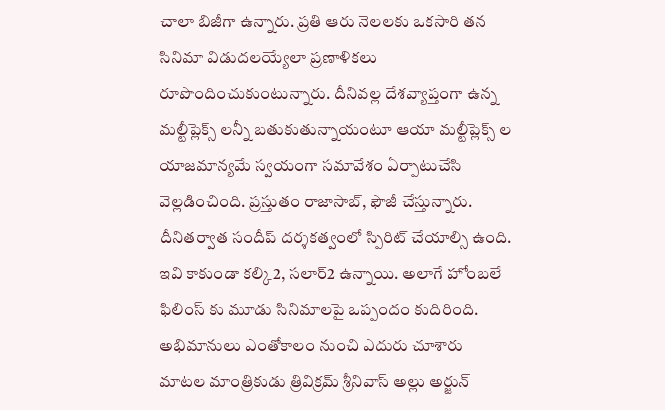చాలా బిజీగా ఉన్నారు. ప్రతి ఆరు నెలలకు ఒకసారి తన సినిమా విడుదలయ్యేలా ప్రణాళికలు రూపొందించుకుంటున్నారు. దీనివల్ల దేశవ్యాప్తంగా ఉన్న మల్టీప్లెక్స్ లన్నీ బతుకుతున్నాయంటూ ఆయా మల్టీప్లెక్స్ ల యాజమాన్యమే స్వయంగా సమావేశం ఏర్పాటుచేసి వెల్లడించింది. ప్రస్తుతం రాజాసాబ్, ఫౌజీ చేస్తున్నారు. దీనితర్వాత సందీప్ దర్శకత్వంలో స్పిరిట్ చేయాల్సి ఉంది. ఇవి కాకుండా కల్కి2, సలార్2 ఉన్నాయి. అలాగే హోంబలే ఫిలింస్ కు మూడు సినిమాలపై ఒప్పందం కుదిరింది.
అభిమానులు ఎంతోకాలం నుంచి ఎదురు చూశారు
మాటల మాంత్రికుడు త్రివిక్రమ్ శ్రీనివాస్ అల్లు అర్జున్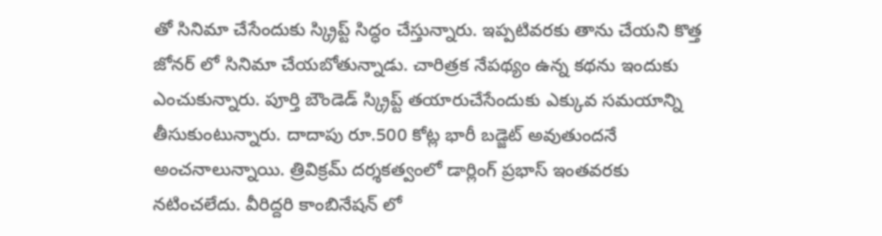తో సినిమా చేసేందుకు స్క్రిప్ట్ సిద్ధం చేస్తున్నారు. ఇప్పటివరకు తాను చేయని కొత్త జోనర్ లో సినిమా చేయబోతున్నాడు. చారిత్రక నేపథ్యం ఉన్న కథను ఇందుకు ఎంచుకున్నారు. పూర్తి బౌండెడ్ స్క్రిప్ట్ తయారుచేసేందుకు ఎక్కువ సమయాన్ని తీసుకుంటున్నారు. దాదాపు రూ.500 కోట్ల భారీ బడ్జెట్ అవుతుందనే అంచనాలున్నాయి. త్రివిక్రమ్ దర్శకత్వంలో డార్లింగ్ ప్రభాస్ ఇంతవరకు నటించలేదు. వీరిద్దరి కాంబినేషన్ లో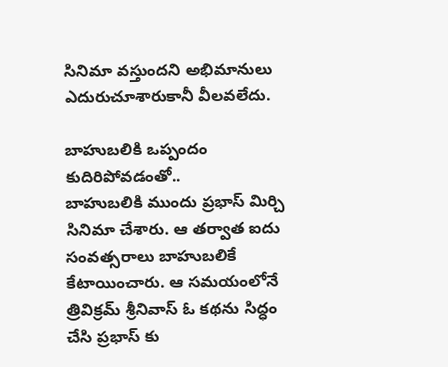సినిమా వస్తుందని అభిమానులు ఎదురుచూశారుకానీ వీలవలేదు.

బాహుబలికి ఒప్పందం కుదిరిపోవడంతో..
బాహుబలికి ముందు ప్రభాస్ మిర్చి సినిమా చేశారు. ఆ తర్వాత ఐదు సంవత్సరాలు బాహుబలికే కేటాయించారు. ఆ సమయంలోనే త్రివిక్రమ్ శ్రీనివాస్ ఓ కథను సిద్ధం చేసి ప్రభాస్ కు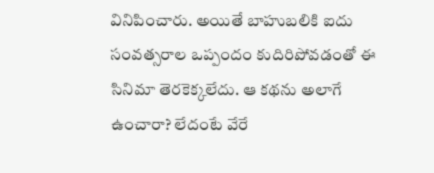వినిపించారు. అయితే బాహుబలికి ఐదు సంవత్సరాల ఒప్పందం కుదిరిపోవడంతో ఈ సినిమా తెరకెక్కలేదు. ఆ కథను అలాగే ఉంచారా? లేదంటే వేరే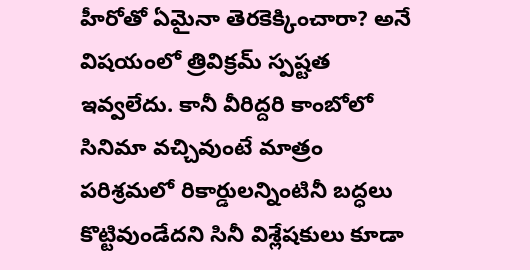హీరోతో ఏమైనా తెరకెక్కించారా? అనే విషయంలో త్రివిక్రమ్ స్పష్టత ఇవ్వలేదు. కానీ వీరిద్దరి కాంబోలో సినిమా వచ్చివుంటే మాత్రం పరిశ్రమలో రికార్డులన్నింటినీ బద్ధలు కొట్టివుండేదని సినీ విశ్లేషకులు కూడా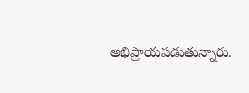అభిప్రాయపడుతున్నారు.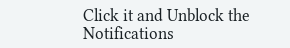Click it and Unblock the Notifications